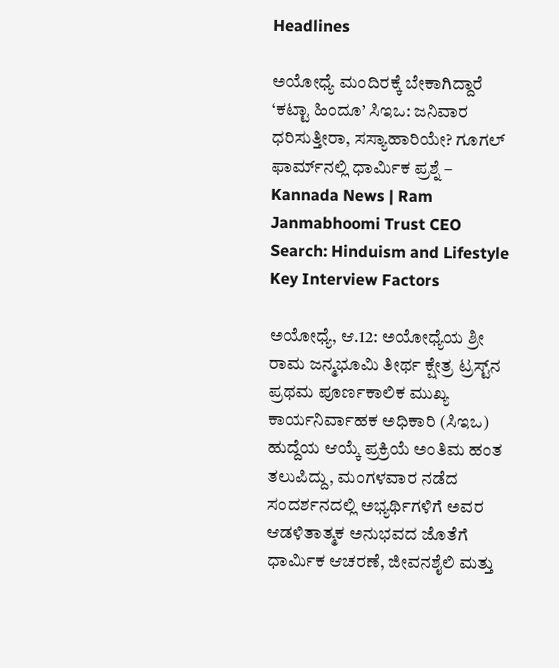Headlines

ಅಯೋಧ್ಯೆ ಮಂದಿರಕ್ಕೆ ಬೇಕಾಗಿದ್ದಾರೆ ‘ಕಟ್ಟಾ ಹಿಂದೂ’ ಸಿಇಒ: ಜನಿವಾರ ಧರಿಸುತ್ತೀರಾ, ಸಸ್ಯಾಹಾರಿಯೇ? ಗೂಗಲ್ ಫಾರ್ಮ್‌ನಲ್ಲಿ ಧಾರ್ಮಿಕ ಪ್ರಶ್ನೆ – Kannada News | Ram Janmabhoomi Trust CEO Search: Hinduism and Lifestyle Key Interview Factors

ಅಯೋಧ್ಯೆ, ಆ.12: ಅಯೋಧ್ಯೆಯ ಶ್ರೀ ರಾಮ ಜನ್ಮಭೂಮಿ ತೀರ್ಥ ಕ್ಷೇತ್ರ ಟ್ರಸ್ಟ್‌ನ ಪ್ರಥಮ ಪೂರ್ಣಕಾಲಿಕ ಮುಖ್ಯ ಕಾರ್ಯನಿರ್ವಾಹಕ ಅಧಿಕಾರಿ (ಸಿಇಒ) ಹುದ್ದೆಯ ಆಯ್ಕೆ ಪ್ರಕ್ರಿಯೆ ಅಂತಿಮ ಹಂತ ತಲುಪಿದ್ದು, ಮಂಗಳವಾರ ನಡೆದ ಸಂದರ್ಶನದಲ್ಲಿ ಅಭ್ಯರ್ಥಿಗಳಿಗೆ ಅವರ ಆಡಳಿತಾತ್ಮಕ ಅನುಭವದ ಜೊತೆಗೆ ಧಾರ್ಮಿಕ ಆಚರಣೆ, ಜೀವನಶೈಲಿ ಮತ್ತು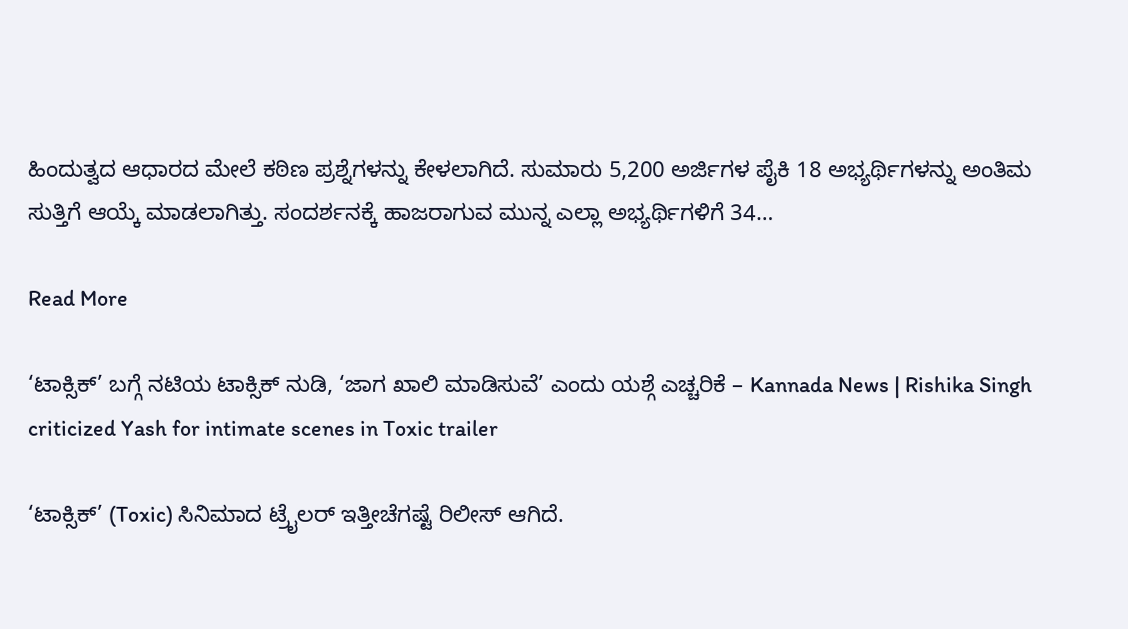ಹಿಂದುತ್ವದ ಆಧಾರದ ಮೇಲೆ ಕಠಿಣ ಪ್ರಶ್ನೆಗಳನ್ನು ಕೇಳಲಾಗಿದೆ. ಸುಮಾರು 5,200 ಅರ್ಜಿಗಳ ಪೈಕಿ 18 ಅಭ್ಯರ್ಥಿಗಳನ್ನು ಅಂತಿಮ ಸುತ್ತಿಗೆ ಆಯ್ಕೆ ಮಾಡಲಾಗಿತ್ತು. ಸಂದರ್ಶನಕ್ಕೆ ಹಾಜರಾಗುವ ಮುನ್ನ ಎಲ್ಲಾ ಅಭ್ಯರ್ಥಿಗಳಿಗೆ 34…

Read More

‘ಟಾಕ್ಸಿಕ್’ ಬಗ್ಗೆ ನಟಿಯ ಟಾಕ್ಸಿಕ್ ನುಡಿ, ‘ಜಾಗ ಖಾಲಿ ಮಾಡಿಸುವೆ’ ಎಂದು ಯಶ್ಗೆ ಎಚ್ಚರಿಕೆ – Kannada News | Rishika Singh criticized Yash for intimate scenes in Toxic trailer

‘ಟಾಕ್ಸಿಕ್’ (Toxic) ಸಿನಿಮಾದ ಟ್ರೈಲರ್ ಇತ್ತೀಚೆಗಷ್ಟೆ ರಿಲೀಸ್ ಆಗಿದೆ.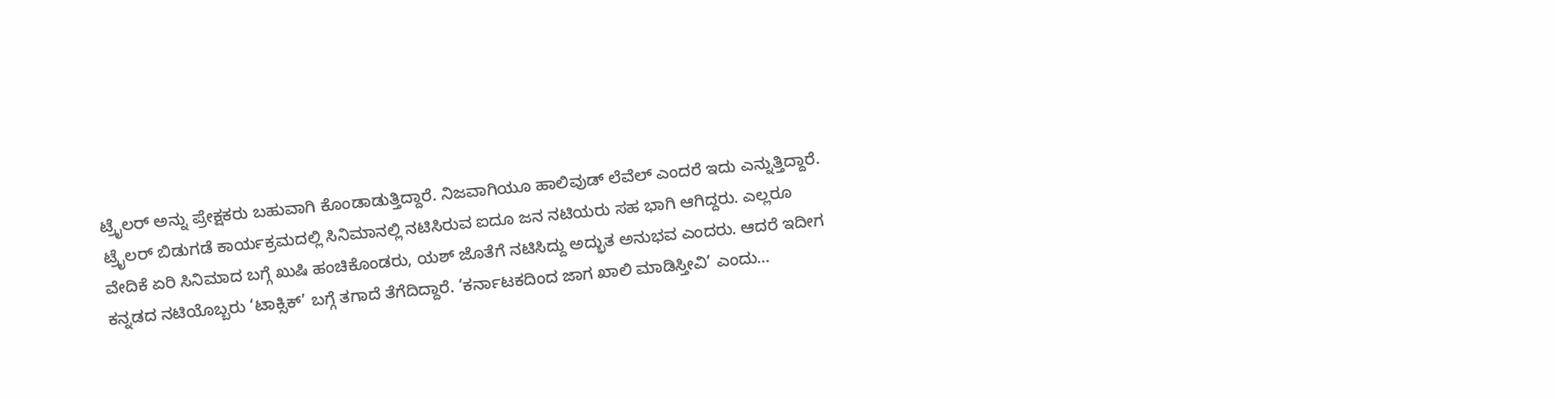ಟ್ರೈಲರ್ ಅನ್ನು ಪ್ರೇಕ್ಷಕರು ಬಹುವಾಗಿ ಕೊಂಡಾಡುತ್ತಿದ್ದಾರೆ. ನಿಜವಾಗಿಯೂ ಹಾಲಿವುಡ್ ಲೆವೆಲ್ ಎಂದರೆ ಇದು ಎನ್ನುತ್ತಿದ್ದಾರೆ. ಟ್ರೈಲರ್ ಬಿಡುಗಡೆ ಕಾರ್ಯಕ್ರಮದಲ್ಲಿ ಸಿನಿಮಾನಲ್ಲಿ ನಟಿಸಿರುವ ಐದೂ ಜನ ನಟಿಯರು ಸಹ ಭಾಗಿ ಆಗಿದ್ದರು. ಎಲ್ಲರೂ ವೇದಿಕೆ ಏರಿ ಸಿನಿಮಾದ ಬಗ್ಗೆ ಖುಷಿ ಹಂಚಿಕೊಂಡರು, ಯಶ್ ಜೊತೆಗೆ ನಟಿಸಿದ್ದು ಅದ್ಭುತ ಅನುಭವ ಎಂದರು. ಆದರೆ ಇದೀಗ ಕನ್ನಡದ ನಟಿಯೊಬ್ಬರು ‘ಟಾಕ್ಸಿಕ್’ ಬಗ್ಗೆ ತಗಾದೆ ತೆಗೆದಿದ್ದಾರೆ. ‘ಕರ್ನಾಟಕದಿಂದ ಜಾಗ ಖಾಲಿ ಮಾಡಿಸ್ತೀವಿ’ ಎಂದು…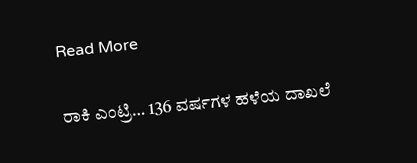Read More

ರಾಕಿ ಎಂಟ್ರಿ… 136 ವರ್ಷಗಳ ಹಳೆಯ ದಾಖಲೆ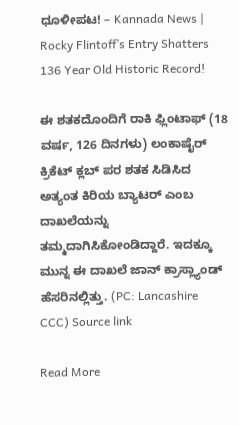ಧೂಳೀಪಟ! – Kannada News | Rocky Flintoff’s Entry Shatters 136 Year Old Historic Record!

ಈ ಶತಕದೊಂದಿಗೆ ರಾಕಿ ಫ್ಲಿಂಟಾಫ್ (18 ವರ್ಷ, 126 ದಿನಗಳು) ಲಂಕಾಷೈರ್ ಕ್ರಿಕೆಟ್ ಕ್ಲಬ್ ಪರ ಶತಕ ಸಿಡಿಸಿದ ಅತ್ಯಂತ ಕಿರಿಯ ಬ್ಯಾಟರ್ ಎಂಬ ದಾಖಲೆಯನ್ನು ತಮ್ಮದಾಗಿಸಿಕೋಂಡಿದ್ದಾರೆ. ಇದಕ್ಕೂ ಮುನ್ನ ಈ ದಾಖಲೆ ಜಾನ್ ಕ್ರಾಸ್ಲ್ಯಾಂಡ್ ಹೆಸರಿನಲ್ಲಿತ್ತು. (PC: Lancashire CCC) Source link

Read More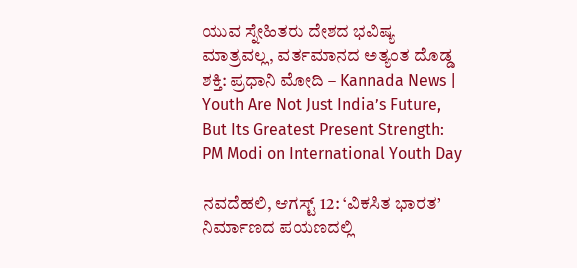ಯುವ ಸ್ನೇಹಿತರು ದೇಶದ ಭವಿಷ್ಯ ಮಾತ್ರವಲ್ಲ, ವರ್ತಮಾನದ ಅತ್ಯಂತ ದೊಡ್ಡ ಶಕ್ತಿ: ಪ್ರಧಾನಿ ಮೋದಿ – Kannada News | Youth Are Not Just India’s Future, But Its Greatest Present Strength: PM Modi on International Youth Day

ನವದೆಹಲಿ, ಆಗಸ್ಟ್ 12: ‘ವಿಕಸಿತ ಭಾರತ’ ನಿರ್ಮಾಣದ ಪಯಣದಲ್ಲಿ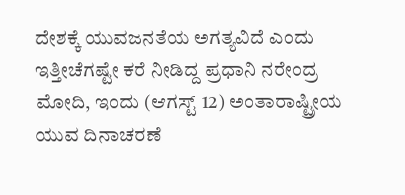ದೇಶಕ್ಕೆ ಯುವಜನತೆಯ ಅಗತ್ಯವಿದೆ ಎಂದು ಇತ್ತೀಚೆಗಷ್ಟೇ ಕರೆ ನೀಡಿದ್ದ ಪ್ರಧಾನಿ ನರೇಂದ್ರ ಮೋದಿ, ಇಂದು (ಆಗಸ್ಟ್ 12) ಅಂತಾರಾಷ್ಟ್ರೀಯ ಯುವ ದಿನಾಚರಣೆ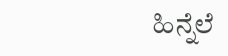ಹಿನ್ನೆಲೆ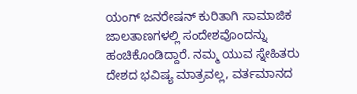ಯಂಗ್ ಜನರೇಷನ್ ಕುರಿತಾಗಿ ಸಾಮಾಜಿಕ ಜಾಲತಾಣಗಳಲ್ಲಿ ಸಂದೇಶವೊಂದನ್ನು ಹಂಚಿಕೊಂಡಿದ್ದಾರೆ. ನಮ್ಮ ಯುವ ಸ್ನೇಹಿತರು ದೇಶದ ಭವಿಷ್ಯ ಮಾತ್ರವಲ್ಲ, ವರ್ತಮಾನದ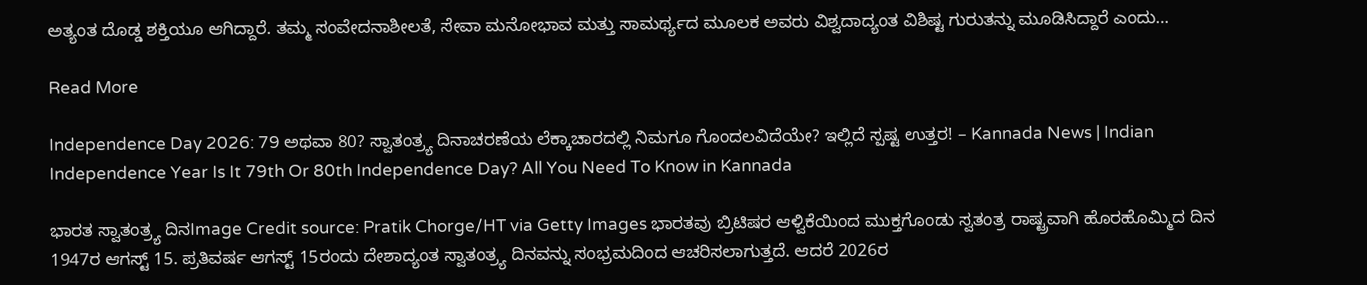ಅತ್ಯಂತ ದೊಡ್ಡ ಶಕ್ತಿಯೂ ಆಗಿದ್ದಾರೆ. ತಮ್ಮ ಸಂವೇದನಾಶೀಲತೆ, ಸೇವಾ ಮನೋಭಾವ ಮತ್ತು ಸಾಮರ್ಥ್ಯದ ಮೂಲಕ ಅವರು ವಿಶ್ವದಾದ್ಯಂತ ವಿಶಿಷ್ಟ ಗುರುತನ್ನು ಮೂಡಿಸಿದ್ದಾರೆ ಎಂದು…

Read More

Independence Day 2026: 79 ಅಥವಾ 80? ಸ್ವಾತಂತ್ರ್ಯ ದಿನಾಚರಣೆಯ ಲೆಕ್ಕಾಚಾರದಲ್ಲಿ ನಿಮಗೂ ಗೊಂದಲವಿದೆಯೇ? ಇಲ್ಲಿದೆ ಸ್ಪಷ್ಟ ಉತ್ತರ! – Kannada News | Indian Independence Year Is It 79th Or 80th Independence Day? All You Need To Know in Kannada

ಭಾರತ ಸ್ವಾತಂತ್ರ್ಯ ದಿನImage Credit source: Pratik Chorge/HT via Getty Images ಭಾರತವು ಬ್ರಿಟಿಷರ ಆಳ್ವಿಕೆಯಿಂದ ಮುಕ್ತಗೊಂಡು ಸ್ವತಂತ್ರ ರಾಷ್ಟ್ರವಾಗಿ ಹೊರಹೊಮ್ಮಿದ ದಿನ 1947ರ ಆಗಸ್ಟ್ 15. ಪ್ರತಿವರ್ಷ ಆಗಸ್ಟ್ 15ರಂದು ದೇಶಾದ್ಯಂತ ಸ್ವಾತಂತ್ರ್ಯ ದಿನವನ್ನು ಸಂಭ್ರಮದಿಂದ ಆಚರಿಸಲಾಗುತ್ತದೆ. ಆದರೆ 2026ರ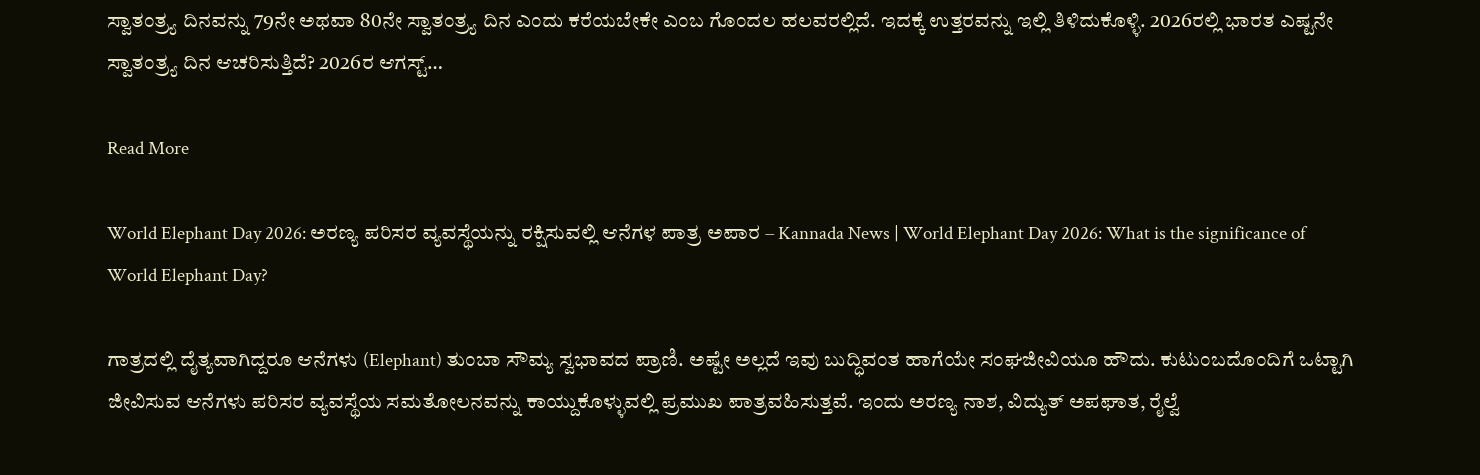ಸ್ವಾತಂತ್ರ್ಯ ದಿನವನ್ನು 79ನೇ ಅಥವಾ 80ನೇ ಸ್ವಾತಂತ್ರ್ಯ ದಿನ ಎಂದು ಕರೆಯಬೇಕೇ ಎಂಬ ಗೊಂದಲ ಹಲವರಲ್ಲಿದೆ. ಇದಕ್ಕೆ ಉತ್ತರವನ್ನು ಇಲ್ಲಿ ತಿಳಿದುಕೊಳ್ಳಿ. 2026ರಲ್ಲಿ ಭಾರತ ಎಷ್ಟನೇ ಸ್ವಾತಂತ್ರ್ಯ ದಿನ ಆಚರಿಸುತ್ತಿದೆ? 2026ರ ಆಗಸ್ಟ್…

Read More

World Elephant Day 2026: ಅರಣ್ಯ ಪರಿಸರ ವ್ಯವಸ್ಥೆಯನ್ನು ರಕ್ಷಿಸುವಲ್ಲಿ ಆನೆಗಳ ಪಾತ್ರ ಅಪಾರ – Kannada News | World Elephant Day 2026: What is the significance of World Elephant Day?

ಗಾತ್ರದಲ್ಲಿ ದೈತ್ಯವಾಗಿದ್ದರೂ ಆನೆಗಳು (Elephant) ತುಂಬಾ ಸೌಮ್ಯ ಸ್ವಭಾವದ ಪ್ರಾಣಿ. ಅಷ್ಟೇ ಅಲ್ಲದೆ ಇವು ಬುದ್ಧಿವಂತ ಹಾಗೆಯೇ ಸಂಘಜೀವಿಯೂ ಹೌದು. ಕುಟುಂಬದೊಂದಿಗೆ ಒಟ್ಟಾಗಿ ಜೀವಿಸುವ ಆನೆಗಳು ಪರಿಸರ ವ್ಯವಸ್ಥೆಯ ಸಮತೋಲನವನ್ನು ಕಾಯ್ದುಕೊಳ್ಳುವಲ್ಲಿ ಪ್ರಮುಖ ಪಾತ್ರವಹಿಸುತ್ತವೆ. ಇಂದು ಅರಣ್ಯ ನಾಶ, ವಿದ್ಯುತ್‌ ಅಪಘಾತ, ರೈಲ್ವೆ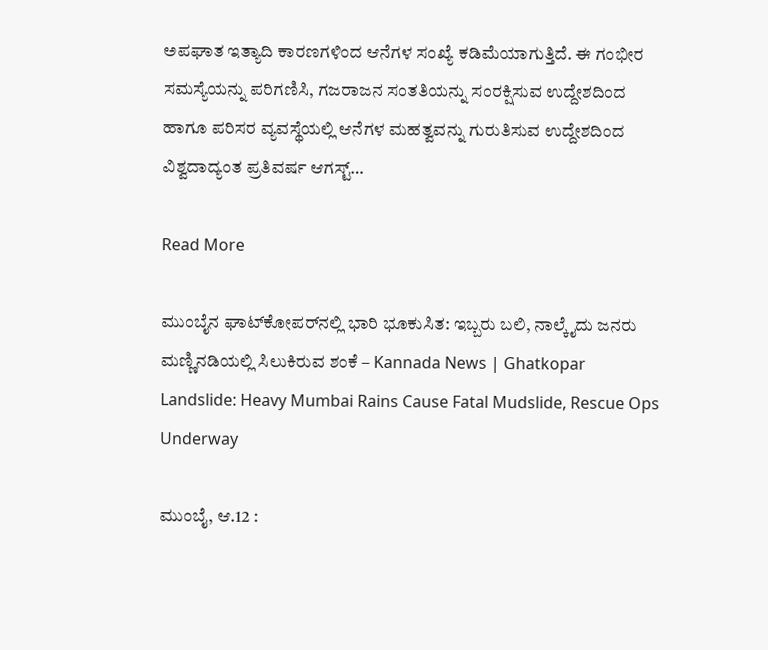ಅಪಘಾತ ಇತ್ಯಾದಿ ಕಾರಣಗಳಿಂದ ಆನೆಗಳ ಸಂಖ್ಯೆ ಕಡಿಮೆಯಾಗುತ್ತಿದೆ. ಈ ಗಂಭೀರ ಸಮಸ್ಯೆಯನ್ನು ಪರಿಗಣಿಸಿ, ಗಜರಾಜನ ಸಂತತಿಯನ್ನು ಸಂರಕ್ಷಿಸುವ ಉದ್ದೇಶದಿಂದ ಹಾಗೂ ಪರಿಸರ ವ್ಯವಸ್ಥೆಯಲ್ಲಿ ಆನೆಗಳ ಮಹತ್ವವನ್ನು ಗುರುತಿಸುವ ಉದ್ದೇಶದಿಂದ ವಿಶ್ವದಾದ್ಯಂತ ಪ್ರತಿವರ್ಷ ಆಗಸ್ಟ್…

Read More

ಮುಂಬೈನ ಘಾಟ್‌ಕೋಪರ್‌ನಲ್ಲಿ ಭಾರಿ ಭೂಕುಸಿತ: ಇಬ್ಬರು ಬಲಿ, ನಾಲ್ಕೈದು ಜನರು ಮಣ್ಣಿನಡಿಯಲ್ಲಿ ಸಿಲುಕಿರುವ ಶಂಕೆ – Kannada News | Ghatkopar Landslide: Heavy Mumbai Rains Cause Fatal Mudslide, Rescue Ops Underway

ಮುಂಬೈ, ಆ.12 :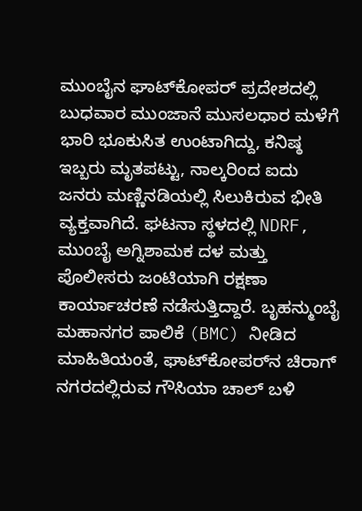ಮುಂಬೈನ ಘಾಟ್‌ಕೋಪರ್ ಪ್ರದೇಶದಲ್ಲಿ ಬುಧವಾರ ಮುಂಜಾನೆ ಮುಸಲಧಾರ ಮಳೆಗೆ ಭಾರಿ ಭೂಕುಸಿತ ಉಂಟಾಗಿದ್ದು, ಕನಿಷ್ಠ ಇಬ್ಬರು ಮೃತಪಟ್ಟು, ನಾಲ್ಕರಿಂದ ಐದು ಜನರು ಮಣ್ಣಿನಡಿಯಲ್ಲಿ ಸಿಲುಕಿರುವ ಭೀತಿ ವ್ಯಕ್ತವಾಗಿದೆ. ಘಟನಾ ಸ್ಥಳದಲ್ಲಿ NDRF, ಮುಂಬೈ ಅಗ್ನಿಶಾಮಕ ದಳ ಮತ್ತು ಪೊಲೀಸರು ಜಂಟಿಯಾಗಿ ರಕ್ಷಣಾ ಕಾರ್ಯಾಚರಣೆ ನಡೆಸುತ್ತಿದ್ದಾರೆ. ಬೃಹನ್ಮುಂಬೈ ಮಹಾನಗರ ಪಾಲಿಕೆ (BMC) ನೀಡಿದ ಮಾಹಿತಿಯಂತೆ, ಘಾಟ್‌ಕೋಪರ್‌ನ ಚಿರಾಗ್ ನಗರದಲ್ಲಿರುವ ಗೌಸಿಯಾ ಚಾಲ್ ಬಳಿ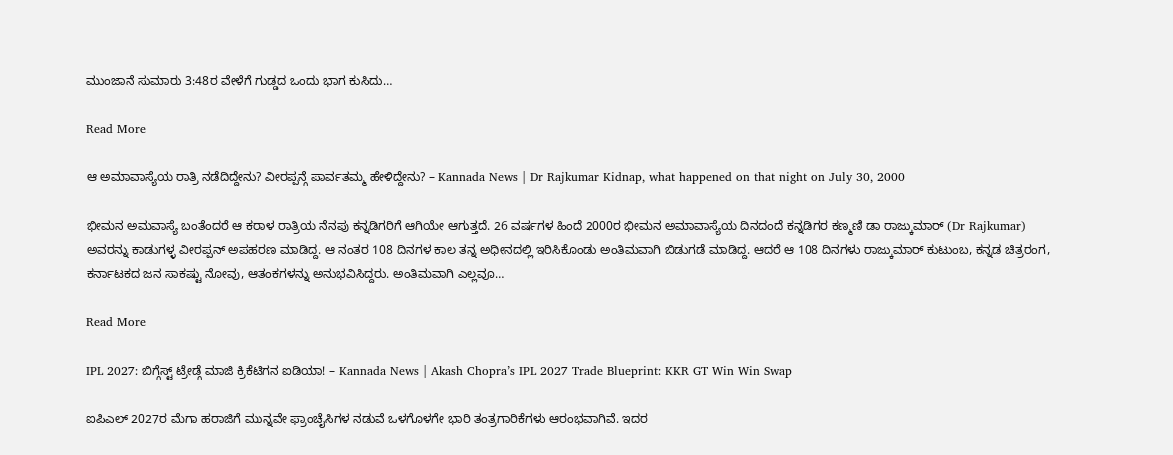ಮುಂಜಾನೆ ಸುಮಾರು 3:48ರ ವೇಳೆಗೆ ಗುಡ್ಡದ ಒಂದು ಭಾಗ ಕುಸಿದು…

Read More

ಆ ಅಮಾವಾಸ್ಯೆಯ ರಾತ್ರಿ ನಡೆದಿದ್ದೇನು? ವೀರಪ್ಪನ್ಗೆ ಪಾರ್ವತಮ್ಮ ಹೇಳಿದ್ದೇನು? – Kannada News | Dr Rajkumar Kidnap, what happened on that night on July 30, 2000

ಭೀಮನ ಅಮವಾಸ್ಯೆ ಬಂತೆಂದರೆ ಆ ಕರಾಳ ರಾತ್ರಿಯ ನೆನಪು ಕನ್ನಡಿಗರಿಗೆ ಆಗಿಯೇ ಆಗುತ್ತದೆ. 26 ವರ್ಷಗಳ ಹಿಂದೆ 2000ರ ಭೀಮನ ಅಮಾವಾಸ್ಯೆಯ ದಿನದಂದೆ ಕನ್ನಡಿಗರ ಕಣ್ಮಣಿ ಡಾ ರಾಜ್ಕುಮಾರ್ (Dr Rajkumar) ಅವರನ್ನು ಕಾಡುಗಳ್ಳ ವೀರಪ್ಪನ್ ಅಪಹರಣ ಮಾಡಿದ್ದ. ಆ ನಂತರ 108 ದಿನಗಳ ಕಾಲ ತನ್ನ ಅಧೀನದಲ್ಲಿ ಇರಿಸಿಕೊಂಡು ಅಂತಿಮವಾಗಿ ಬಿಡುಗಡೆ ಮಾಡಿದ್ದ. ಆದರೆ ಆ 108 ದಿನಗಳು ರಾಜ್ಕುಮಾರ್ ಕುಟುಂಬ, ಕನ್ನಡ ಚಿತ್ರರಂಗ, ಕರ್ನಾಟಕದ ಜನ ಸಾಕಷ್ಟು ನೋವು, ಆತಂಕಗಳನ್ನು ಅನುಭವಿಸಿದ್ದರು. ಅಂತಿಮವಾಗಿ ಎಲ್ಲವೂ…

Read More

IPL 2027: ಬಿಗ್ಗೆಸ್ಟ್ ಟ್ರೇಡ್ಗೆ ಮಾಜಿ ಕ್ರಿಕೆಟಿಗನ ಐಡಿಯಾ! – Kannada News | Akash Chopra’s IPL 2027 Trade Blueprint: KKR GT Win Win Swap

ಐಪಿಎಲ್ 2027ರ ಮೆಗಾ ಹರಾಜಿಗೆ ಮುನ್ನವೇ ಫ್ರಾಂಚೈಸಿಗಳ ನಡುವೆ ಒಳಗೊಳಗೇ ಭಾರಿ ತಂತ್ರಗಾರಿಕೆಗಳು ಆರಂಭವಾಗಿವೆ. ಇದರ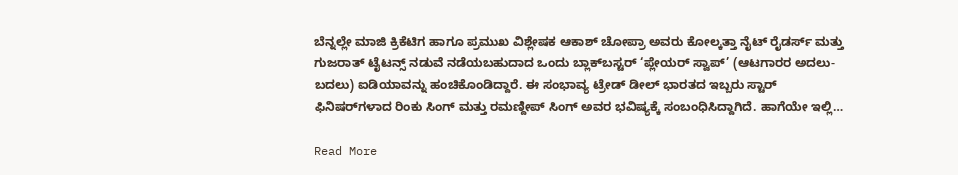ಬೆನ್ನಲ್ಲೇ ಮಾಜಿ ಕ್ರಿಕೆಟಿಗ ಹಾಗೂ ಪ್ರಮುಖ ವಿಶ್ಲೇಷಕ ಆಕಾಶ್ ಚೋಪ್ರಾ ಅವರು ಕೋಲ್ಕತ್ತಾ ನೈಟ್ ರೈಡರ್ಸ್ ಮತ್ತು ಗುಜರಾತ್ ಟೈಟನ್ಸ್ ನಡುವೆ ನಡೆಯಬಹುದಾದ ಒಂದು ಬ್ಲಾಕ್‌ಬಸ್ಟರ್ ‘ಪ್ಲೇಯರ್ ಸ್ವಾಪ್’ (ಆಟಗಾರರ ಅದಲು-ಬದಲು) ಐಡಿಯಾವನ್ನು ಹಂಚಿಕೊಂಡಿದ್ದಾರೆ. ಈ ಸಂಭಾವ್ಯ ಟ್ರೇಡ್ ಡೀಲ್ ಭಾರತದ ಇಬ್ಬರು ಸ್ಟಾರ್ ಫಿನಿಷರ್‌ಗಳಾದ ರಿಂಕು ಸಿಂಗ್ ಮತ್ತು ರಮಣ್ದೀಪ್ ಸಿಂಗ್ ಅವರ ಭವಿಷ್ಯಕ್ಕೆ ಸಂಬಂಧಿಸಿದ್ದಾಗಿದೆ. ಹಾಗೆಯೇ ಇಲ್ಲಿ…

Read More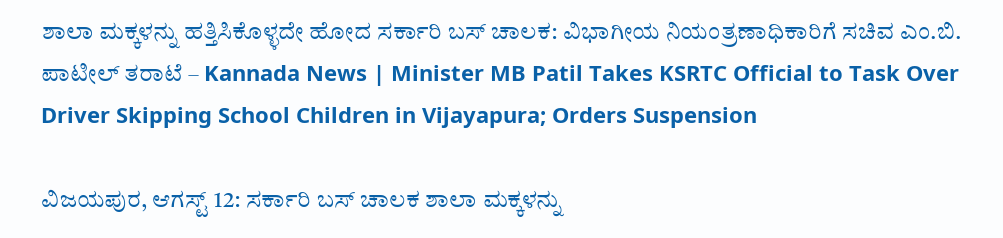ಶಾಲಾ ಮಕ್ಕಳನ್ನು ಹತ್ತಿಸಿಕೊಳ್ಳದೇ ಹೋದ ಸರ್ಕಾರಿ ಬಸ್ ಚಾಲಕ: ವಿಭಾಗೀಯ ನಿಯಂತ್ರಣಾಧಿಕಾರಿಗೆ ಸಚಿವ ಎಂ.ಬಿ. ಪಾಟೀಲ್ ತರಾಟೆ – Kannada News | Minister MB Patil Takes KSRTC Official to Task Over Driver Skipping School Children in Vijayapura; Orders Suspension

ವಿಜಯಪುರ, ಆಗಸ್ಟ್ 12: ಸರ್ಕಾರಿ ಬಸ್ ಚಾಲಕ ಶಾಲಾ ಮಕ್ಕಳನ್ನು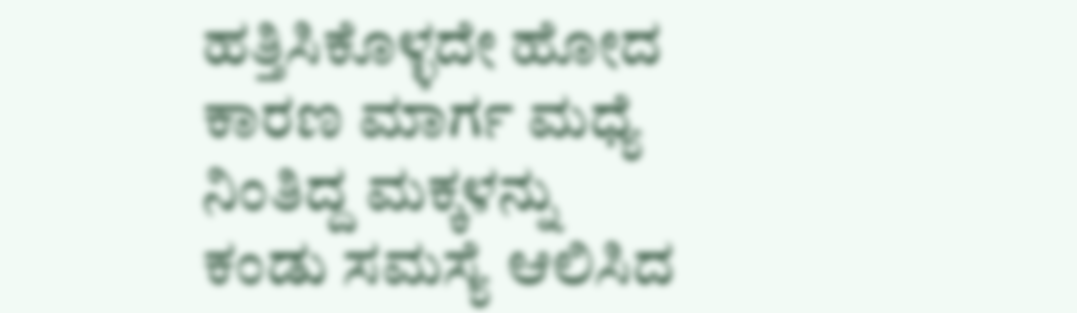ಹತ್ತಿಸಿಕೊಳ್ಳದೇ ಹೋದ ಕಾರಣ ಮಾರ್ಗ ಮಧ್ಯೆ ನಿಂತಿದ್ದ ಮಕ್ಕಳನ್ನು ಕಂಡು ಸಮಸ್ಯೆ ಆಲಿಸಿದ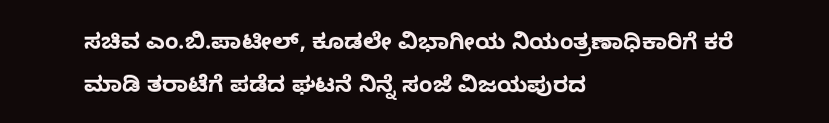ಸಚಿವ ಎಂ.ಬಿ.ಪಾಟೀಲ್, ಕೂಡಲೇ ವಿಭಾಗೀಯ ನಿಯಂತ್ರಣಾಧಿಕಾರಿಗೆ ಕರೆ ಮಾಡಿ ತರಾಟೆಗೆ ಪಡೆದ ಘಟನೆ ನಿನ್ನೆ ಸಂಜೆ ವಿಜಯಪುರದ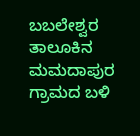ಬಬಲೇಶ್ವರ ತಾಲೂಕಿನ ಮಮದಾಪುರ ಗ್ರಾಮದ ಬಳಿ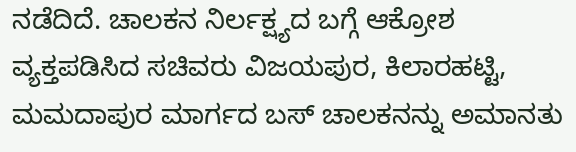ನಡೆದಿದೆ. ಚಾಲಕನ‌ ನಿರ್ಲಕ್ಷ್ಯದ ಬಗ್ಗೆ ಆಕ್ರೋಶ ವ್ಯಕ್ತಪಡಿಸಿದ ಸಚಿವರು ವಿಜಯಪುರ, ಕಿಲಾರಹಟ್ಟಿ, ಮಮದಾಪುರ ಮಾರ್ಗದ ಬಸ್ ಚಾಲಕನನ್ನು ಅಮಾನತು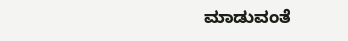ಮಾಡುವಂತೆ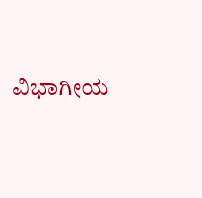ವಿಭಾಗೀಯ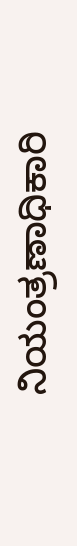ನಿಯಂತ್ರಣಾಧಿಕಾರಿ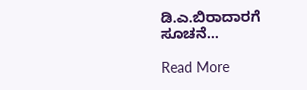ಡಿ.ಎ.ಬಿರಾದಾರಗೆ ಸೂಚನೆ…

Read More